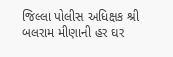જિલ્લા પોલીસ અધિક્ષક શ્રી બલરામ મીણાની હર ઘર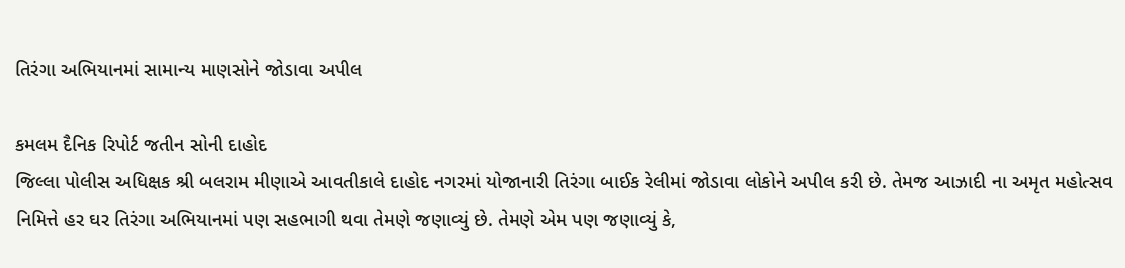તિરંગા અભિયાનમાં સામાન્ય માણસોને જોડાવા અપીલ

કમલમ દૈનિક રિપોર્ટ જતીન સોની દાહોદ
જિલ્લા પોલીસ અધિક્ષક શ્રી બલરામ મીણાએ આવતીકાલે દાહોદ નગરમાં યોજાનારી તિરંગા બાઈક રેલીમાં જોડાવા લોકોને અપીલ કરી છે. તેમજ આઝાદી ના અમૃત મહોત્સવ નિમિત્તે હર ઘર તિરંગા અભિયાનમાં પણ સહભાગી થવા તેમણે જણાવ્યું છે. તેમણે એમ પણ જણાવ્યું કે,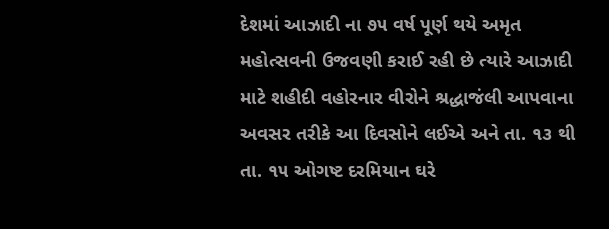દેશમાં આઝાદી ના ૭૫ વર્ષ પૂર્ણ થયે અમૃત મહોત્સવની ઉજવણી કરાઈ રહી છે ત્યારે આઝાદી માટે શહીદી વહોરનાર વીરોને શ્રદ્ધાજંલી આપવાના અવસર તરીકે આ દિવસોને લઈએ અને તા. ૧૩ થી તા. ૧૫ ઓગષ્ટ દરમિયાન ઘરે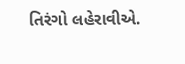તિરંગો લહેરાવીએ.